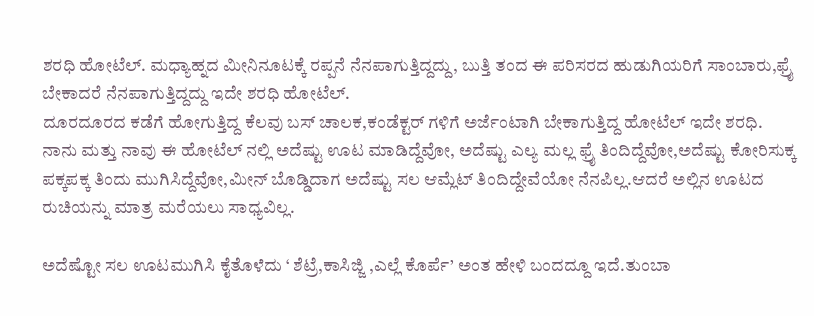ಶರಧಿ ಹೋಟೆಲ್. ಮಧ್ಯಾಹ್ನದ ಮೀನಿನೂಟಕ್ಕೆ ರಪ್ಪನೆ ನೆನಪಾಗುತ್ತಿದ್ದದ್ದು, ಬುತ್ತಿ ತಂದ ಈ ಪರಿಸರದ ಹುಡುಗಿಯರಿಗೆ ಸಾಂಬಾರು,ಫ್ರೈ ಬೇಕಾದರೆ ನೆನಪಾಗುತ್ತಿದ್ದದ್ದು ಇದೇ ಶರಧಿ ಹೋಟೆಲ್.
ದೂರದೂರದ ಕಡೆಗೆ ಹೋಗುತ್ತಿದ್ದ ಕೆಲವು ಬಸ್ ಚಾಲಕ,ಕಂಡೆಕ್ಟರ್ ಗಳಿಗೆ ಅರ್ಜೆಂಟಾಗಿ ಬೇಕಾಗುತ್ತಿದ್ದ ಹೋಟೆಲ್ ಇದೇ ಶರಧಿ.
ನಾನು ಮತ್ತು ನಾವು ಈ ಹೋಟೆಲ್ ನಲ್ಲಿ ಅದೆಷ್ಟು ಊಟ ಮಾಡಿದ್ದೆವೋ, ಅದೆಷ್ಟು ಎಲ್ಯ ಮಲ್ಲ ಫ್ರೈ ತಿಂದಿದ್ದೆವೋ,ಅದೆಷ್ಟು ಕೋರಿಸುಕ್ಕ ಪಕ್ಕಪಕ್ಕ ತಿಂದು ಮುಗಿಸಿದ್ದೆವೋ,ಮೀನ್ ಬೊಡ್ಡಿದಾಗ ಅದೆಷ್ಟು ಸಲ ಆಮ್ಲೆಟ್ ತಿಂದಿದ್ದೇವೆಯೋ ನೆನಪಿಲ್ಲ.ಆದರೆ ಅಲ್ಲಿನ ಊಟದ ರುಚಿಯನ್ನು ಮಾತ್ರ ಮರೆಯಲು ಸಾಧ್ಯವಿಲ್ಲ.

ಅದೆಷ್ಟೋ ಸಲ ಊಟಮುಗಿಸಿ ಕೈತೊಳೆದು ‘ ಶೆಟ್ರೆ,ಕಾಸಿಜ್ಜಿ ,ಎಲ್ಲೆ ಕೊರ್ಪೆ’ ಅಂತ ಹೇಳಿ ಬಂದದ್ದೂ ಇದೆ.ತುಂಬಾ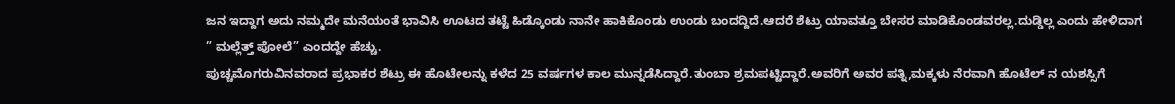ಜನ ಇದ್ದಾಗ ಅದು ನಮ್ಮದೇ ಮನೆಯಂತೆ ಭಾವಿಸಿ ಊಟದ ತಟ್ಟೆ ಹಿಡ್ಕೊಂಡು ನಾನೇ ಹಾಕಿಕೊಂಡು ಉಂಡು ಬಂದದ್ದಿದೆ.ಆದರೆ ಶೆಟ್ರು ಯಾವತ್ತೂ ಬೇಸರ ಮಾಡಿಕೊಂಡವರಲ್ಲ.ದುಡ್ಡಿಲ್ಲ ಎಂದು ಹೇಳಿದಾಗ ” ಮಲ್ಲೆತ್ತ್ ಪೋಲೆ” ಎಂದದ್ದೇ ಹೆಚ್ಚು.
ಪುಚ್ಚಮೊಗರುವಿನವರಾದ ಪ್ರಭಾಕರ ಶೆಟ್ರು ಈ ಹೊಟೇಲನ್ನು ಕಳೆದ 25 ವರ್ಷಗಳ ಕಾಲ ಮುನ್ನಡೆಸಿದ್ದಾರೆ.ತುಂಬಾ ಶ್ರಮಪಟ್ಟಿದ್ದಾರೆ.ಅವರಿಗೆ ಅವರ ಪತ್ನಿ,ಮಕ್ಕಳು ನೆರವಾಗಿ ಹೊಟೆಲ್ ನ ಯಶಸ್ಸಿಗೆ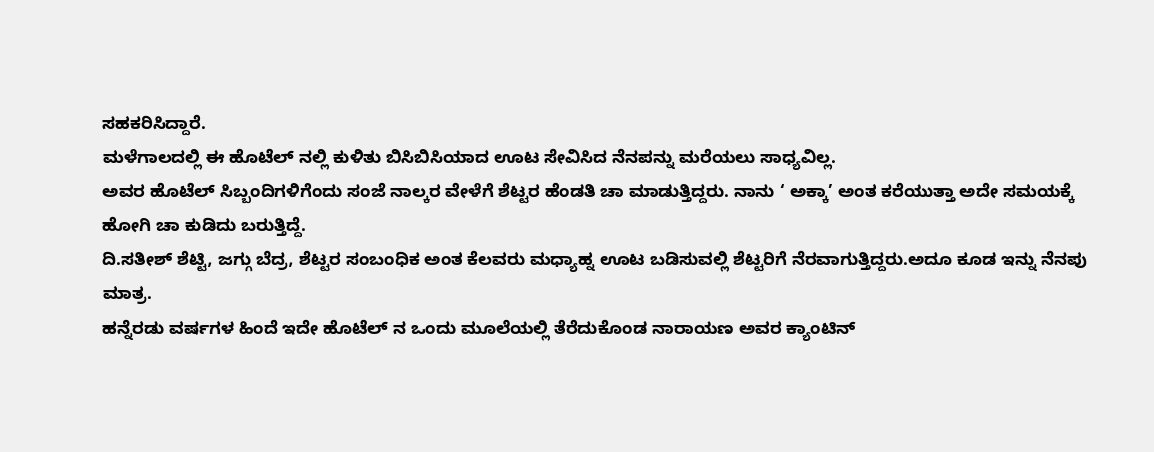ಸಹಕರಿಸಿದ್ದಾರೆ.
ಮಳೆಗಾಲದಲ್ಲಿ ಈ ಹೊಟೆಲ್ ನಲ್ಲಿ ಕುಳಿತು ಬಿಸಿಬಿಸಿಯಾದ ಊಟ ಸೇವಿಸಿದ ನೆನಪನ್ನು ಮರೆಯಲು ಸಾಧ್ಯವಿಲ್ಲ.
ಅವರ ಹೊಟೆಲ್ ಸಿಬ್ಬಂದಿಗಳಿಗೆಂದು ಸಂಜೆ ನಾಲ್ಕರ ವೇಳೆಗೆ ಶೆಟ್ಟರ ಹೆಂಡತಿ ಚಾ ಮಾಡುತ್ತಿದ್ದರು. ನಾನು ‘ ಅಕ್ಕಾ’ ಅಂತ ಕರೆಯುತ್ತಾ ಅದೇ ಸಮಯಕ್ಕೆ ಹೋಗಿ ಚಾ ಕುಡಿದು ಬರುತ್ತಿದ್ದೆ.
ದಿ.ಸತೀಶ್ ಶೆಟ್ಟಿ, ಜಗ್ಗು ಬೆದ್ರ, ಶೆಟ್ಟರ ಸಂಬಂಧಿಕ ಅಂತ ಕೆಲವರು ಮಧ್ಯಾಹ್ನ ಊಟ ಬಡಿಸುವಲ್ಲಿ ಶೆಟ್ಟರಿಗೆ ನೆರವಾಗುತ್ತಿದ್ದರು.ಅದೂ ಕೂಡ ಇನ್ನು ನೆನಪು ಮಾತ್ರ.
ಹನ್ನೆರಡು ವರ್ಷಗಳ ಹಿಂದೆ ಇದೇ ಹೊಟೆಲ್ ನ ಒಂದು ಮೂಲೆಯಲ್ಲಿ ತೆರೆದುಕೊಂಡ ನಾರಾಯಣ ಅವರ ಕ್ಯಾಂಟಿನ್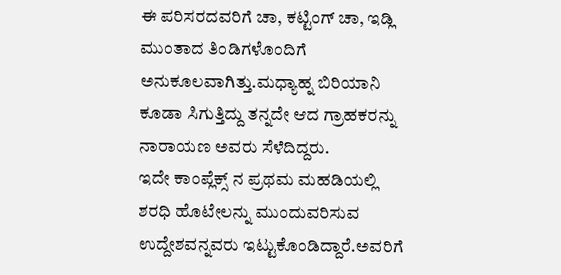ಈ ಪರಿಸರದವರಿಗೆ ಚಾ, ಕಟ್ಟಿಂಗ್ ಚಾ, ಇಡ್ಲಿ ಮುಂತಾದ ತಿಂಡಿಗಳೊಂದಿಗೆ ಅನುಕೂಲವಾಗಿತ್ತು.ಮಧ್ಯಾಹ್ನ ಬಿರಿಯಾನಿ ಕೂಡಾ ಸಿಗುತ್ತಿದ್ದು ತನ್ನದೇ ಆದ ಗ್ರಾಹಕರನ್ನು ನಾರಾಯಣ ಅವರು ಸೆಳೆದಿದ್ದರು.
ಇದೇ ಕಾಂಪ್ಲೆಕ್ಸ್ ನ ಪ್ರಥಮ ಮಹಡಿಯಲ್ಲಿ ಶರಧಿ ಹೊಟೇಲನ್ನು ಮುಂದುವರಿಸುವ ಉದ್ದೇಶವನ್ನವರು ಇಟ್ಟುಕೊಂಡಿದ್ದಾರೆ.ಅವರಿಗೆ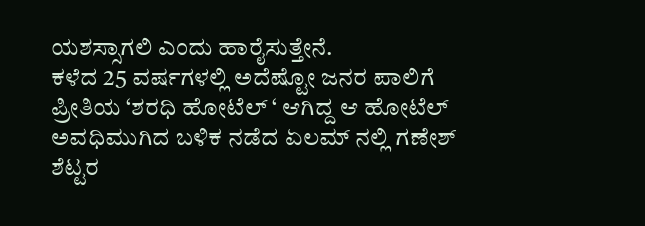ಯಶಸ್ಸಾಗಲಿ ಎಂದು ಹಾರೈಸುತ್ತೇನೆ.
ಕಳೆದ 25 ವರ್ಷಗಳಲ್ಲಿ ಅದೆಷ್ಟೋ ಜನರ ಪಾಲಿಗೆ ಪ್ರೀತಿಯ ‘ಶರಧಿ ಹೋಟೆಲ್ ‘ ಆಗಿದ್ದ ಆ ಹೋಟೆಲ್ ಅವಧಿಮುಗಿದ ಬಳಿಕ ನಡೆದ ಏಲಮ್ ನಲ್ಲಿ ಗಣೇಶ್ ಶೆಟ್ಟರ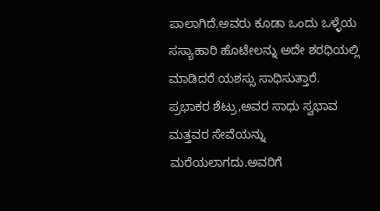ಪಾಲಾಗಿದೆ.ಅವರು ಕೂಡಾ ಒಂದು ಒಳ್ಳೆಯ ಸಸ್ಯಾಹಾರಿ ಹೊಟೇಲನ್ನು ಅದೇ ಶರಧಿಯಲ್ಲಿ ಮಾಡಿದರೆ ಯಶಸ್ಸು ಸಾಧಿಸುತ್ತಾರೆ.
ಪ್ರಭಾಕರ ಶೆಟ್ರು,ಅವರ ಸಾಧು ಸ್ವಭಾವ ಮತ್ತವರ ಸೇವೆಯನ್ನು ಮರೆಯಲಾಗದು.ಅವರಿಗೆ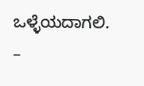ಒಳ್ಳೆಯದಾಗಲಿ.
–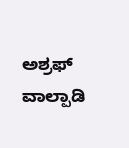ಅಶ್ರಫ್ ವಾಲ್ಪಾಡಿ